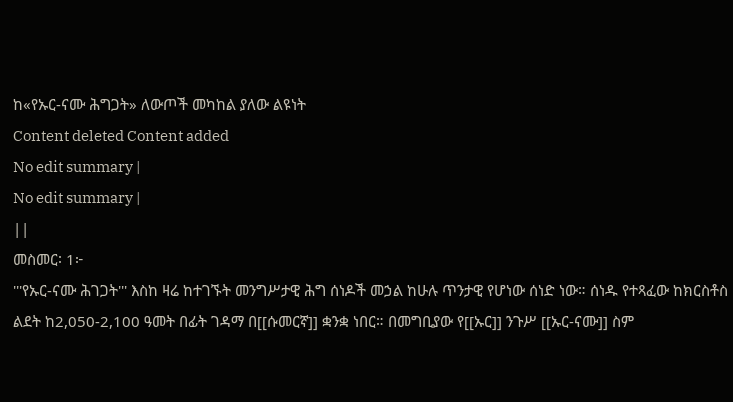ከ«የኡር-ናሙ ሕግጋት» ለውጦች መካከል ያለው ልዩነት
Content deleted Content added
No edit summary |
No edit summary |
||
መስመር፡ 1፦
'''የኡር-ናሙ ሕገጋት''' እስከ ዛሬ ከተገኙት መንግሥታዊ ሕግ ሰነዶች መኃል ከሁሉ ጥንታዊ የሆነው ሰነድ ነው። ሰነዱ የተጻፈው ከክርስቶስ ልደት ከ2,050-2,100 ዓመት በፊት ገዳማ በ[[ሱመርኛ]] ቋንቋ ነበር። በመግቢያው የ[[ኡር]] ንጉሥ [[ኡር-ናሙ]] ስም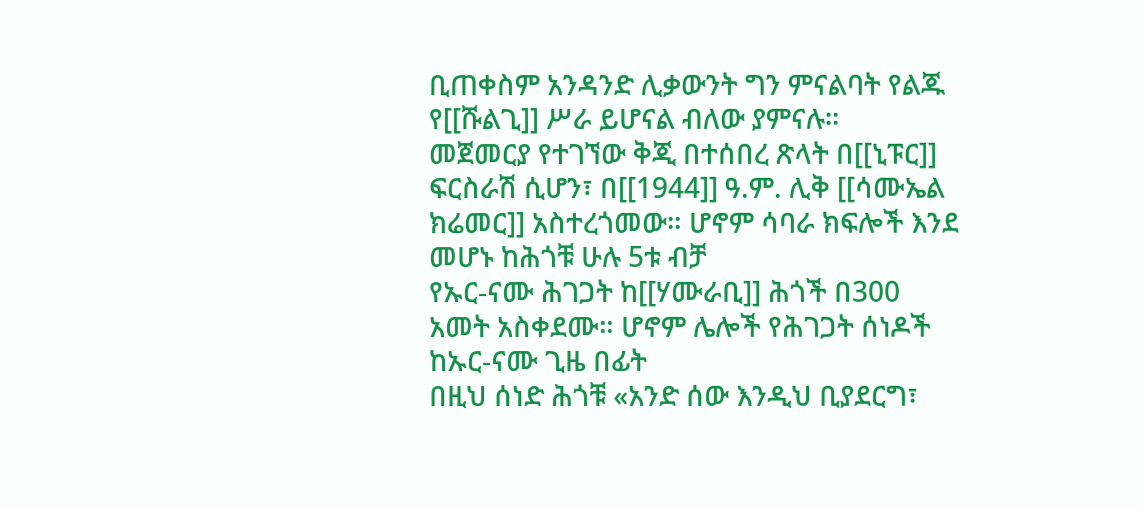ቢጠቀስም አንዳንድ ሊቃውንት ግን ምናልባት የልጁ የ[[ሹልጊ]] ሥራ ይሆናል ብለው ያምናሉ።
መጀመርያ የተገኘው ቅጂ በተሰበረ ጽላት በ[[ኒፑር]] ፍርስራሽ ሲሆን፣ በ[[1944]] ዓ.ም. ሊቅ [[ሳሙኤል ክሬመር]] አስተረጎመው። ሆኖም ሳባራ ክፍሎች እንደ መሆኑ ከሕጎቹ ሁሉ 5ቱ ብቻ
የኡር-ናሙ ሕገጋት ከ[[ሃሙራቢ]] ሕጎች በ300 አመት አስቀደሙ። ሆኖም ሌሎች የሕገጋት ሰነዶች ከኡር-ናሙ ጊዜ በፊት
በዚህ ሰነድ ሕጎቹ «አንድ ሰው እንዲህ ቢያደርግ፣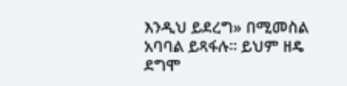እንዲህ ይደረግ» በሚመስል አባባል ይጻፋሉ። ይህም ዘዴ ደግሞ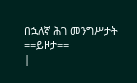በኋለኛ ሕገ መንግሥታት
==ይዞታ==
|